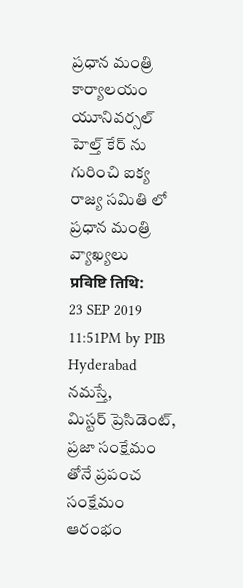ప్రధాన మంత్రి కార్యాలయం
యూనివర్సల్ హెల్త్ కేర్ ను గురించి ఐక్య రాజ్య సమితి లో ప్రధాన మంత్రి వ్యాఖ్యలు
प्रविष्टि तिथि:
23 SEP 2019 11:51PM by PIB Hyderabad
నమస్తే,
మిస్టర్ ప్రెసిడెంట్,
ప్రజా సంక్షేమం తోనే ప్రపంచ సంక్షేమం ఆరంభం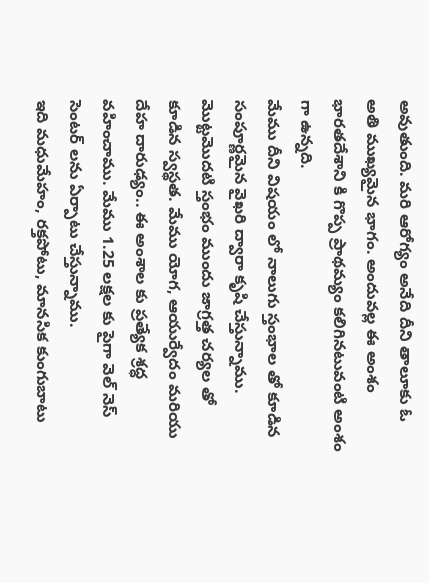అవుతుంది. మరి ఆరోగ్యం అనేది దీని తాలూకు ఓ అతి ముఖ్యమైన భాగం. అందువల్ల ఈ అంశం భారతదేశాని కి గొప్ప ప్రాథమ్యం కలిగినటువంటి అంశం గా ఉన్నది.
మేము దీని విషయం లో నాలుగు స్తంభాల తో కూడిన సంపూర్ణమైన వైఖరి ద్వారా కృషి చేస్తున్నాము. మొట్టమొదటి స్తంభం ముందు జాగ్రత్త చర్యల తో కూడిన స్వస్థత. మేము యోగ, ఆయుర్వేదం మరియు దేహ దారుఢ్యం.. ఈ అంశాల కు ప్రత్యేక శ్రద్ధ వహించాము. మేము 1.25 లక్షల కు పైగా వెల్ నెస్ సెంటర్ లను ఏర్పాటు చేస్తున్నాము.
ఇది మధుమేహం, రక్తపోటు, మానసిక కుంగుబాటు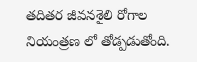తదితర జీవనశైలి రోగాల నియంత్రణ లో తోడ్పడుతోంది.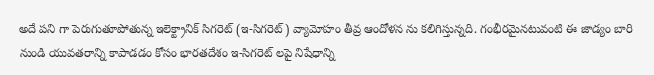అదే పని గా పెరుగుతూపోతున్న ఇలెక్ట్రానిక్ సిగరెట్ (ఇ-సిగరెట్) వ్యామోహం తీవ్ర ఆందోళన ను కలిగిస్తున్నది. గంభీరమైనటువంటి ఈ జాడ్యం బారి నుండి యువతరాన్ని కాపాడడం కోసం భారతదేశం ఇ-సిగరెట్ లపై నిషేధాన్ని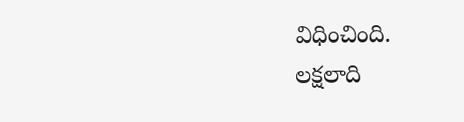విధించింది.
లక్షలాది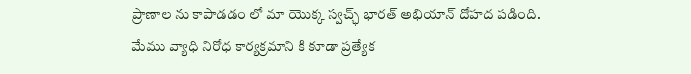ప్రాణాల ను కాపాడడం లో మా యొక్క స్వచ్ఛ్ భారత్ అభియాన్ దోహద పడింది.
మేము వ్యాధి నిరోధ కార్యక్రమాని కి కూడా ప్రత్యేక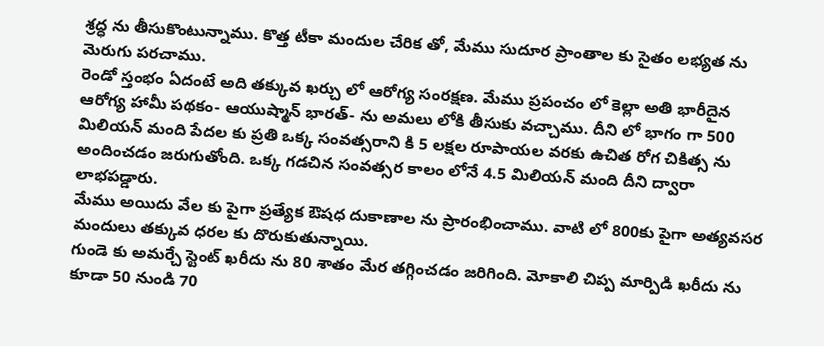శ్రద్ధ ను తీసుకొంటున్నాము. కొత్త టీకా మందుల చేరిక తో, మేము సుదూర ప్రాంతాల కు సైతం లభ్యత ను మెరుగు పరచాము.
రెండో స్తంభం ఏదంటే అది తక్కువ ఖర్చు లో ఆరోగ్య సంరక్షణ. మేము ప్రపంచం లో కెల్లా అతి భారీదైన ఆరోగ్య హామీ పథకం- ఆయుష్మాన్ భారత్- ను అమలు లోకి తీసుకు వచ్చాము. దీని లో భాగం గా 500 మిలియన్ మంది పేదల కు ప్రతి ఒక్క సంవత్సరాని కి 5 లక్షల రూపాయల వరకు ఉచిత రోగ చికిత్స ను అందించడం జరుగుతోంది. ఒక్క గడచిన సంవత్సర కాలం లోనే 4.5 మిలియన్ మంది దీని ద్వారా లాభపడ్డారు.
మేము అయిదు వేల కు పైగా ప్రత్యేక ఔషధ దుకాణాల ను ప్రారంభించాము. వాటి లో 800కు పైగా అత్యవసర మందులు తక్కువ ధరల కు దొరుకుతున్నాయి.
గుండె కు అమర్చే స్టెంట్ ఖరీదు ను 80 శాతం మేర తగ్గించడం జరిగింది. మోకాలి చిప్ప మార్పిడి ఖరీదు ను కూడా 50 నుండి 70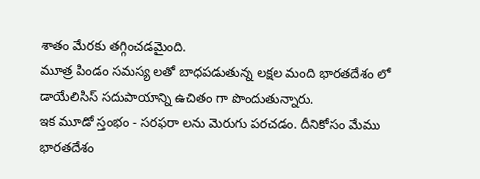శాతం మేరకు తగ్గించడమైంది.
మూత్ర పిండం సమస్య లతో బాధపడుతున్న లక్షల మంది భారతదేశం లో డాయేలిసిస్ సదుపాయాన్ని ఉచితం గా పొందుతున్నారు.
ఇక మూడో స్తంభం - సరఫరా లను మెరుగు పరచడం. దీనికోసం మేము భారతదేశం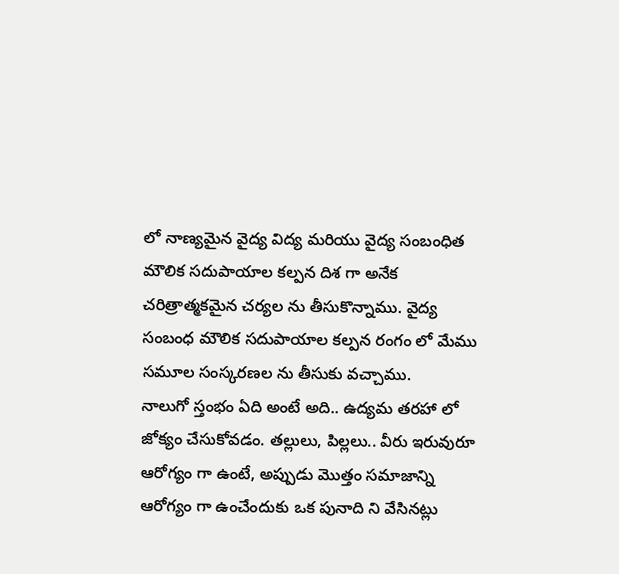లో నాణ్యమైన వైద్య విద్య మరియు వైద్య సంబంధిత మౌలిక సదుపాయాల కల్పన దిశ గా అనేక చరిత్రాత్మకమైన చర్యల ను తీసుకొన్నాము. వైద్య సంబంధ మౌలిక సదుపాయాల కల్పన రంగం లో మేము సమూల సంస్కరణల ను తీసుకు వచ్చాము.
నాలుగో స్తంభం ఏది అంటే అది.. ఉద్యమ తరహా లో జోక్యం చేసుకోవడం. తల్లులు, పిల్లలు.. వీరు ఇరువురూ ఆరోగ్యం గా ఉంటే, అప్పుడు మొత్తం సమాజాన్ని ఆరోగ్యం గా ఉంచేందుకు ఒక పునాది ని వేసినట్లు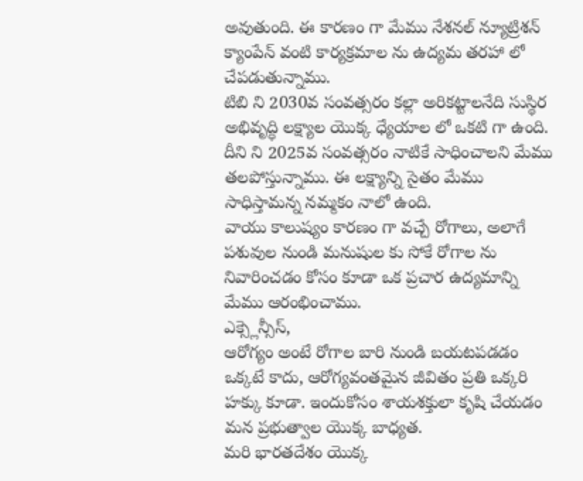అవుతుంది. ఈ కారణం గా మేము నేశనల్ న్యూట్రిశన్ క్యాంపేన్ వంటి కార్యక్రమాల ను ఉద్యమ తరహా లో చేపడుతున్నాము.
టిబి ని 2030వ సంవత్సరం కల్లా అరికట్టాలనేది సుస్థిర అభివృద్ధి లక్ష్యాల యొక్క ధ్యేయాల లో ఒకటి గా ఉంది. దీని ని 2025వ సంవత్సరం నాటికే సాధించాలని మేము తలపోస్తున్నాము. ఈ లక్ష్యాన్ని సైతం మేము సాధిస్తామన్న నమ్మకం నాలో ఉంది.
వాయు కాలుష్యం కారణం గా వచ్చే రోగాలు, అలాగే పశువుల నుండి మనుషుల కు సోకే రోగాల ను నివారించడం కోసం కూడా ఒక ప్రచార ఉద్యమాన్ని మేము ఆరంభించాము.
ఎక్స్లెన్సీస్,
ఆరోగ్యం అంటే రోగాల బారి నుండి బయటపడడం ఒక్కటే కాదు, ఆరోగ్యవంతమైన జీవితం ప్రతి ఒక్కరి హక్కు కూడా. ఇందుకోసం శాయశక్తులా కృషి చేయడం మన ప్రభుత్వాల యొక్క బాధ్యత.
మరి భారతదేశం యొక్క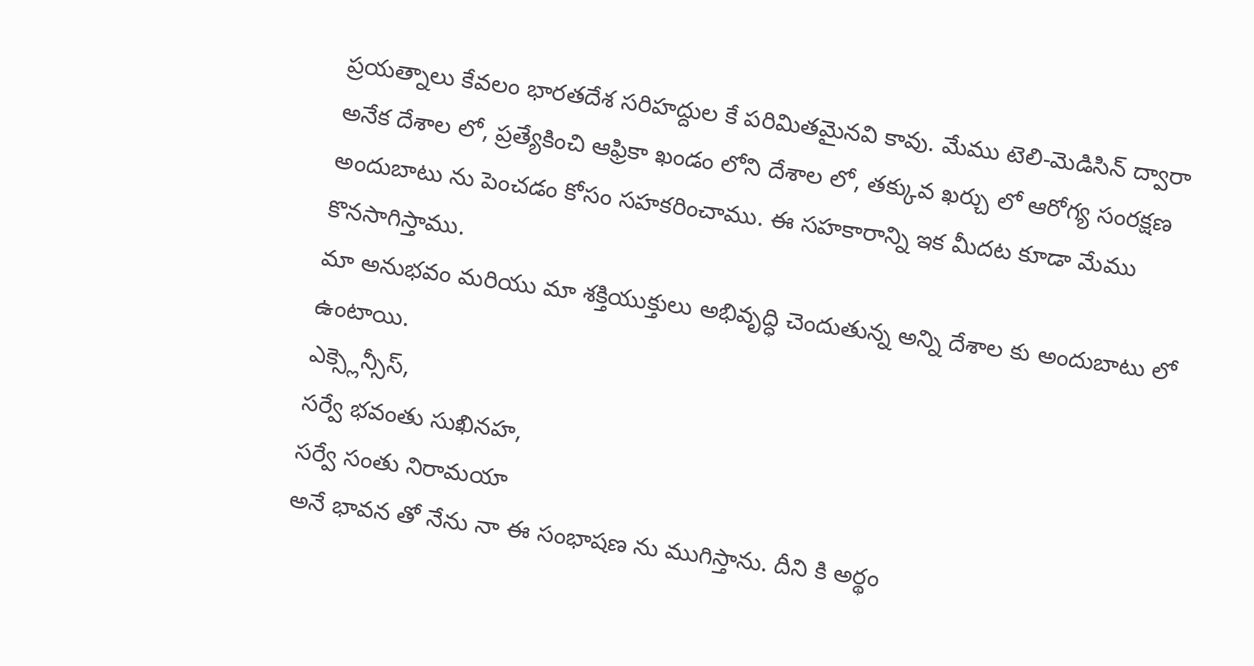ప్రయత్నాలు కేవలం భారతదేశ సరిహద్దుల కే పరిమితమైనవి కావు. మేము టెలి-మెడిసిన్ ద్వారా అనేక దేశాల లో, ప్రత్యేకించి ఆఫ్రికా ఖండం లోని దేశాల లో, తక్కువ ఖర్చు లో ఆరోగ్య సంరక్షణ అందుబాటు ను పెంచడం కోసం సహకరించాము. ఈ సహకారాన్ని ఇక మీదట కూడా మేము కొనసాగిస్తాము.
మా అనుభవం మరియు మా శక్తియుక్తులు అభివృద్ధి చెందుతున్న అన్ని దేశాల కు అందుబాటు లో ఉంటాయి.
ఎక్స్లెన్సీస్,
సర్వే భవంతు సుఖినహ,
సర్వే సంతు నిరామయా
అనే భావన తో నేను నా ఈ సంభాషణ ను ముగిస్తాను. దీని కి అర్థం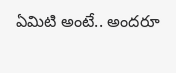ఏమిటి అంటే.. అందరూ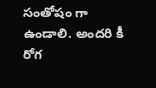సంతోషం గా ఉండాలి. అందరి కీ రోగ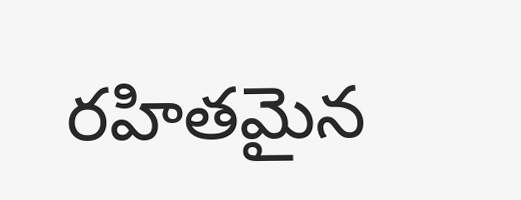రహితమైన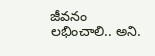జీవనం లభించాలి.. అని.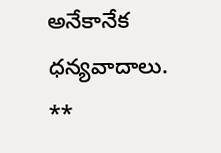అనేకానేక ధన్యవాదాలు.
**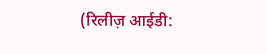(रिलीज़ आईडी: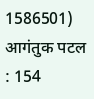1586501)
आगंतुक पटल : 154